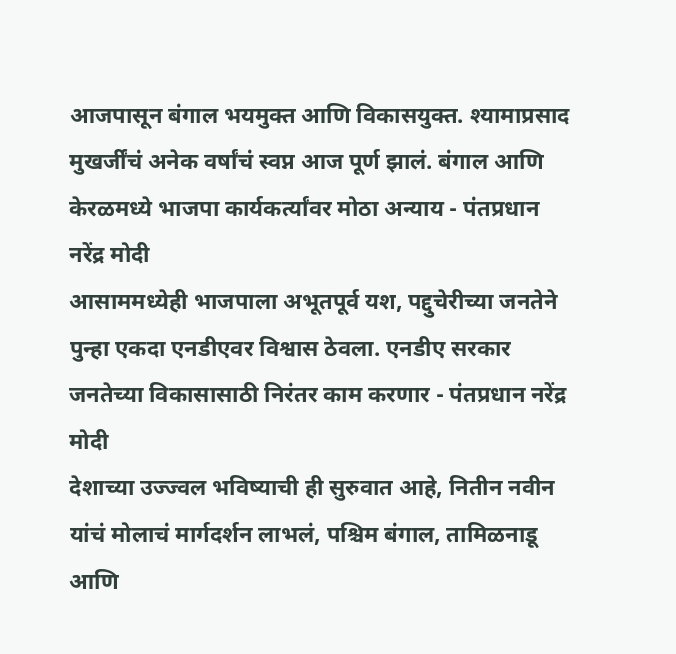आजपासून बंगाल भयमुक्त आणि विकासयुक्त. श्यामाप्रसाद मुखर्जींचं अनेक वर्षांचं स्वप्न आज पूर्ण झालं. बंगाल आणि केरळमध्ये भाजपा कार्यकर्त्यांवर मोठा अन्याय - पंतप्रधान नरेंद्र मोदी
आसाममध्येही भाजपाला अभूतपूर्व यश, पद्दुचेरीच्या जनतेने पुन्हा एकदा एनडीएवर विश्वास ठेवला. एनडीए सरकार जनतेच्या विकासासाठी निरंतर काम करणार - पंतप्रधान नरेंद्र मोदी
देशाच्या उज्ज्वल भविष्याची ही सुरुवात आहे, नितीन नवीन यांचं मोलाचं मार्गदर्शन लाभलं, पश्चिम बंगाल, तामिळनाडू आणि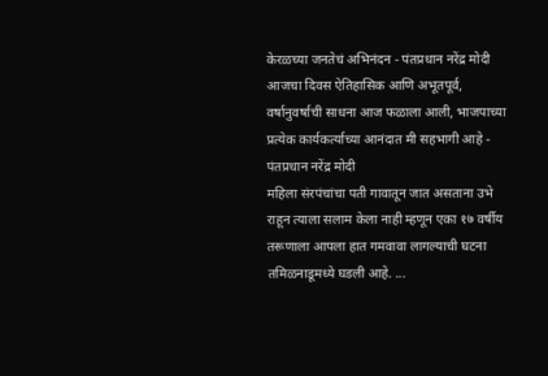केरळच्या जनतेचं अभिनंदन - पंतप्रधान नरेंद्र मोदी
आजचा दिवस ऐतिहासिक आणि अभूतपूर्व, वर्षानुवर्षाची साधना आज फळाला आली, भाजपाच्या प्रत्येक कार्यकर्त्याच्या आनंदात मी सहभागी आहे - पंतप्रधान नरेंद्र मोदी
महिला संरपंचांचा पती गावातून जात असताना उभे राहून त्याला सलाम केला नाही म्हणून एका १७ वर्षीय तरूणाला आपला हात गमवावा लागल्याची घटना तमिळनाडूमध्ये घडली आहे. ...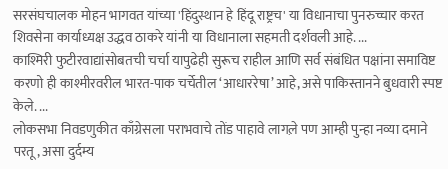सरसंघचालक मोहन भागवत यांच्या 'हिंदुस्थान हे हिंदू राष्ट्रच' या विधानाचा पुनरुच्चार करत शिवसेना कार्याध्यक्ष उद्धव ठाकरे यांनी या विधानाला सहमती दर्शवली आहे. ...
काश्मिरी फुटीरवाद्यांसोबतची चर्चा यापुढेही सुरूच राहील आणि सर्व संबंधित पक्षांना समाविष्ट करणो ही काश्मीरवरील भारत-पाक चर्चेतील ‘आधाररेषा’ आहे, असे पाकिस्तानने बुधवारी स्पष्ट केले. ...
लोकसभा निवडणुकीत काँग्रेसला पराभवाचे तोंड पाहावे लागल़े पण आम्ही पुन्हा नव्या दमाने परतू, असा दुर्दम्य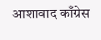आशावाद काँग्रेस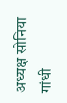अध्यक्ष सोनिया गांधी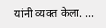यांनी व्यक्त केला. ...